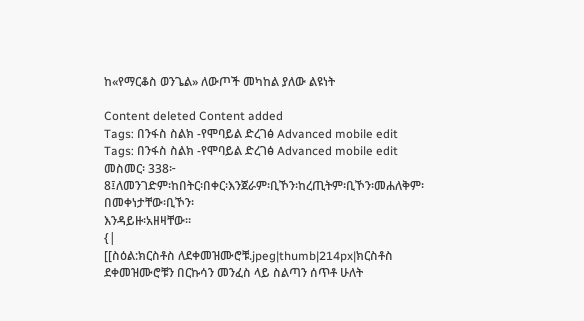ከ«የማርቆስ ወንጌል» ለውጦች መካከል ያለው ልዩነት

Content deleted Content added
Tags: በንፋስ ስልክ -የሞባይል ድረገፅ Advanced mobile edit
Tags: በንፋስ ስልክ -የሞባይል ድረገፅ Advanced mobile edit
መስመር፡ 338፦
8፤ለመንገድም፡ከበትር፡በቀር፡እንጀራም፡ቢኾን፡ከረጢትም፡ቢኾን፡መሐለቅም፡በመቀነታቸው፡ቢኾን፡
እንዳይዙ፡አዘዛቸው።
{|
[[ስዕል:ክርስቶስ ለደቀመዝሙሮቹ.jpeg|thumb|214px|ክርስቶስ ደቀመዝሙሮቹን በርኩሳን መንፈስ ላይ ስልጣን ሰጥቶ ሁለት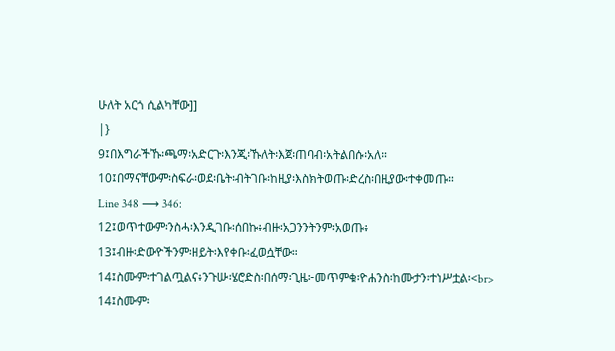ሁለት አርጎ ሲልካቸው]]
|}
9፤በእግራችኹ፡ጫማ፡አድርጉ፡እንጂ፡ኹለት፡እጀ፡ጠባብ፡አትልበሱ፡አለ።
10፤በማናቸውም፡ስፍራ፡ወደ፡ቤት፡ብትገቡ፡ከዚያ፡እስክትወጡ፡ድረስ፡በዚያው፡ተቀመጡ።
Line 348 ⟶ 346:
12፤ወጥተውም፡ንስሓ፡እንዲገቡ፡ሰበኩ፥ብዙ፡አጋንንትንም፡አወጡ፥
13፤ብዙ፡ድውዮችንም፡ዘይት፡እየቀቡ፡ፈወሷቸው።
14፤ስሙም፡ተገልጧልና፥ንጉሡ፡ሄሮድስ፡በሰማ፡ጊዜ፦መጥምቁ፡ዮሐንስ፡ከሙታን፡ተነሥቷል፡<br>
14፤ስሙም፡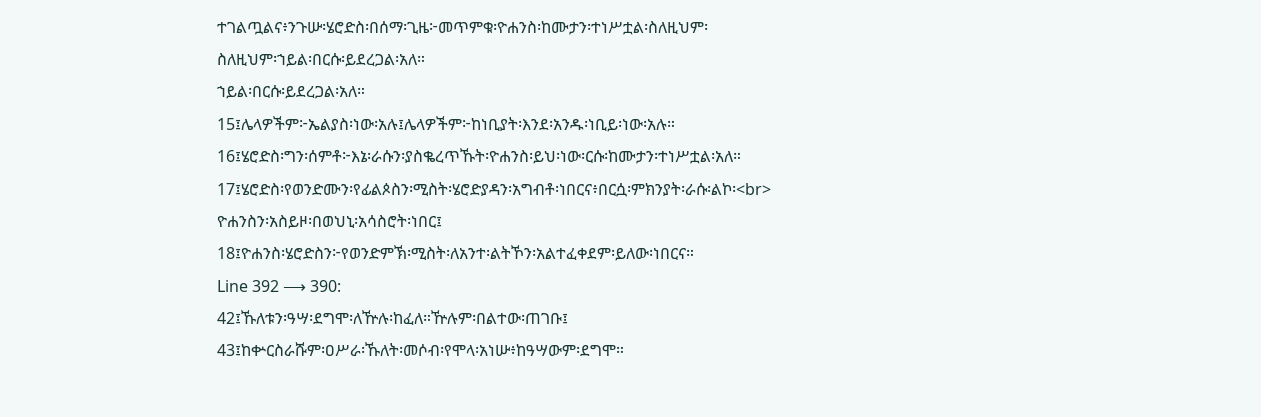ተገልጧልና፥ንጉሡ፡ሄሮድስ፡በሰማ፡ጊዜ፦መጥምቁ፡ዮሐንስ፡ከሙታን፡ተነሥቷል፡ስለዚህም፡
ስለዚህም፡ኀይል፡በርሱ፡ይደረጋል፡አለ።
ኀይል፡በርሱ፡ይደረጋል፡አለ።
15፤ሌላዎችም፦ኤልያስ፡ነው፡አሉ፤ሌላዎችም፦ከነቢያት፡እንደ፡አንዱ፡ነቢይ፡ነው፡አሉ።
16፤ሄሮድስ፡ግን፡ሰምቶ፦እኔ፡ራሱን፡ያስቈረጥኹት፡ዮሐንስ፡ይህ፡ነው፡ርሱ፡ከሙታን፡ተነሥቷል፡አለ።
17፤ሄሮድስ፡የወንድሙን፡የፊልጶስን፡ሚስት፡ሄሮድያዳን፡አግብቶ፡ነበርና፥በርሷ፡ምክንያት፡ራሱ፡ልኮ፡<br>
ዮሐንስን፡አስይዞ፡በወህኒ፡አሳስሮት፡ነበር፤
18፤ዮሐንስ፡ሄሮድስን፦የወንድምኽ፡ሚስት፡ለአንተ፡ልትኾን፡አልተፈቀደም፡ይለው፡ነበርና።
Line 392 ⟶ 390:
42፤ኹለቱን፡ዓሣ፡ደግሞ፡ለዅሉ፡ከፈለ።ዅሉም፡በልተው፡ጠገቡ፤
43፤ከቍርስራሹም፡ዐሥራ፡ኹለት፡መሶብ፡የሞላ፡አነሡ፥ከዓሣውም፡ደግሞ።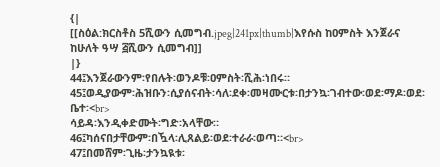{|
[[ስዕል:ክርስቶስ 5ሺውን ሲመግብ.jpeg|241px|thumb|እየሱስ ከዐምስት እንጀራና ከሁለት ዓሣ ፭ሺውን ሲመግብ]]
|}
44፤እንጀራውንም፡የበሉት፡ወንዶቹ፡ዐምስት፡ሺሕ፡ነበሩ።
45፤ወዲያውም፡ሕዝቡን፡ሲያሰናብት፡ሳለ፡ደቀ፡መዛሙርቱ፡በታንኳ፡ገብተው፡ወደ፡ማዶ፡ወደ፡ቤተ፡<br>
ሳይዳ፡እንዲቀድሙት፡ግድ፡አላቸው።
46፤ካሰናበታቸውም፡በዃላ፡ሊጸልይ፡ወደ፡ተራራ፡ወጣ።<br>
47፤በመሸም፡ጊዜ፡ታንኳዪቱ፡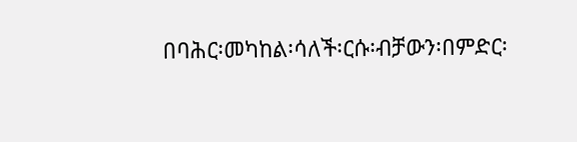በባሕር፡መካከል፡ሳለች፡ርሱ፡ብቻውን፡በምድር፡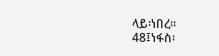ላይ፡ነበረ።
48፤ነፋስ፡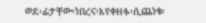ወደ፡ፊታቸው፡ነበረና፡እየቀዘፉ፡ሲጨነቁ፡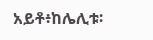አይቶ፥ከሌሊቱ፡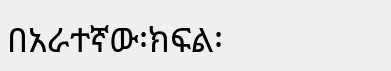በአራተኛው፡ክፍል፡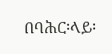በባሕር፡ላይ፡